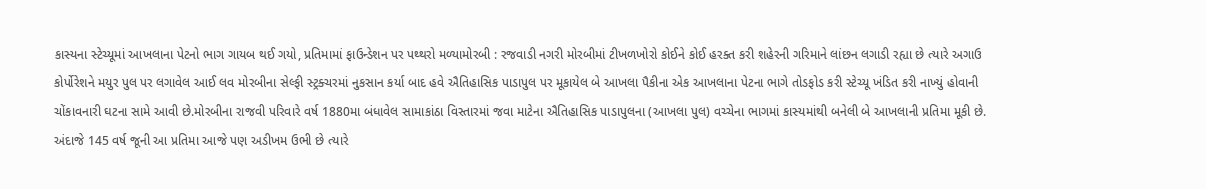કાસ્યના સ્ટેચ્યૂમાં આખલાના પેટનો ભાગ ગાયબ થઈ ગયો, પ્રતિમામાં ફાઉન્ડેશન પર પથ્થરો મળ્યામોરબી : રજવાડી નગરી મોરબીમાં ટીખળખોરો કોઈને કોઈ હરક્ત કરી શહેરની ગરિમાને લાંછન લગાડી રહ્યા છે ત્યારે અગાઉ કોર્પોરેશને મયુર પુલ પર લગાવેલ આઈ લવ મોરબીના સેલ્ફી સ્ટ્રક્ચરમાં નુકસાન કર્યા બાદ હવે ઐતિહાસિક પાડાપુલ પર મૂકાયેલ બે આખલા પૈકીના એક આખલાના પેટના ભાગે તોડફોડ કરી સ્ટેચ્યૂ ખંડિત કરી નાખ્યું હોવાની ચોંકાવનારી ઘટના સામે આવી છે.મોરબીના રાજવી પરિવારે વર્ષ 1880મા બંધાવેલ સામાકાંઠા વિસ્તારમાં જવા માટેના ઐતિહાસિક પાડાપુલના (આખલા પુલ) વચ્ચેના ભાગમાં કાસ્યમાંથી બનેલી બે આખલાની પ્રતિમા મૂકી છે. અંદાજે 145 વર્ષ જૂની આ પ્રતિમા આજે પણ અડીખમ ઉભી છે ત્યારે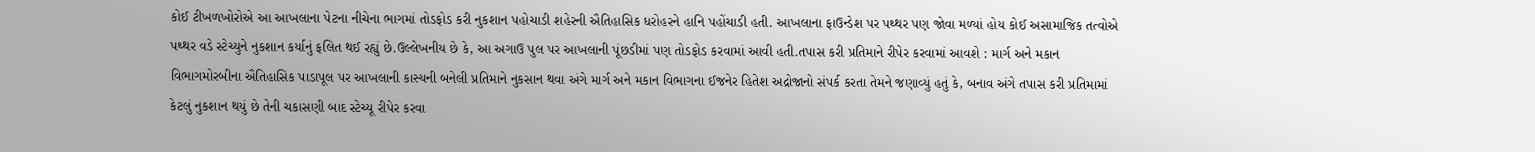કોઈ ટીખળખોરોએ આ આખલાના પેટના નીચેના ભાગમાં તોડફોડ કરી નુકશાન પહોચાડી શહેરની ઐતિહાસિક ધરોહરને હાનિ પહોંચાડી હતી. આખલાના ફાઉન્ડેશ પર પથ્થર પણ જોવા મળ્યાં હોય કોઈ અસામાજિક તત્વોએ પથ્થર વડે સ્ટેચ્યુને નુકશાન કર્યાનું ફલિત થઈ રહ્યું છે.ઉલ્લેખનીય છે કે, આ અગાઉ પુલ પર આખલાની પૂંછડીમાં પણ તોડફોડ કરવામાં આવી હતી.તપાસ કરી પ્રતિમાને રીપેર કરવામાં આવશે : માર્ગ અને મકાન વિભાગમોરબીના ઐતિહાસિક પાડાપૂલ પર આખલાની કાસ્યની બનેલી પ્રતિમાને નુકસાન થવા અંગે માર્ગ અને મકાન વિભાગના ઈજનેર હિતેશ અદ્રોજાનો સંપર્ક કરતા તેમને જણાવ્યું હતું કે, બનાવ અંગે તપાસ કરી પ્રતિમામાં કેટલું નુકશાન થયું છે તેની ચકાસણી બાદ સ્ટેચ્યૂ રીપેર કરવા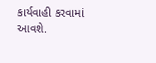કાર્યવાહી કરવામાં આવશે.